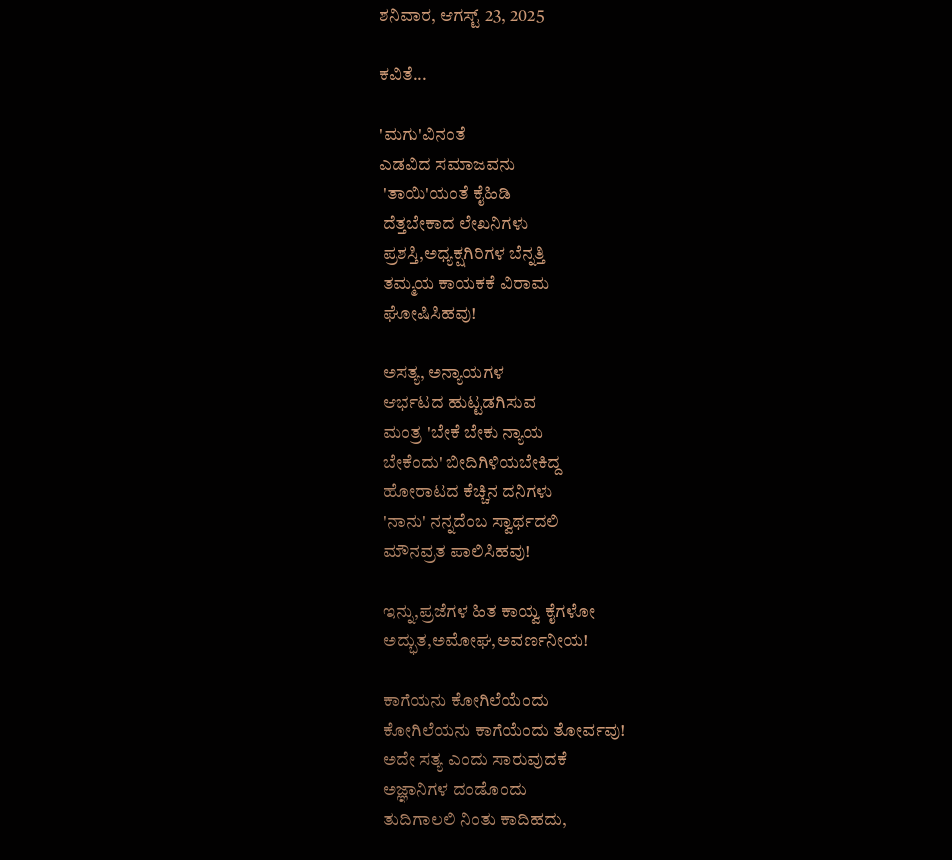ಶನಿವಾರ, ಆಗಸ್ಟ್ 23, 2025

ಕವಿತೆ...

'ಮಗು'ವಿನಂತೆ
ಎಡವಿದ ಸಮಾಜವನು
 'ತಾಯಿ'ಯಂತೆ ಕೈಹಿಡಿ
 ದೆತ್ತಬೇಕಾದ ಲೇಖನಿಗಳು
 ಪ್ರಶಸ್ತಿ,ಅಧ್ಯಕ್ಷಗಿರಿಗಳ ಬೆನ್ನತ್ತಿ
 ತಮ್ಮಯ ಕಾಯಕಕೆ ವಿರಾಮ
 ಘೋಷಿಸಿಹವು!

 ಅಸತ್ಯ, ಅನ್ಯಾಯಗಳ
 ಆರ್ಭಟದ ಹುಟ್ಟಡಗಿಸುವ
 ಮಂತ್ರ 'ಬೇಕೆ ಬೇಕು ನ್ಯಾಯ
 ಬೇಕೆಂದು' ಬೀದಿಗಿಳಿಯಬೇಕಿದ್ದ
 ಹೋರಾಟದ ಕೆಚ್ಚಿನ ದನಿಗಳು
 'ನಾನು' ನನ್ನದೆಂಬ ಸ್ವಾರ್ಥದಲಿ
 ಮೌನವ್ರತ ಪಾಲಿಸಿಹವು!

 ಇನ್ನು,ಪ್ರಜೆಗಳ ಹಿತ ಕಾಯ್ವ ಕೈಗಳೋ
 ಅದ್ಭುತ,ಅಮೋಘ,ಅವರ್ಣನೀಯ!

 ಕಾಗೆಯನು ಕೋಗಿಲೆಯೆಂದು
 ಕೋಗಿಲೆಯನು ಕಾಗೆಯೆಂದು ತೋರ್ವವು!
 ಅದೇ ಸತ್ಯ ಎಂದು ಸಾರುವುದಕೆ
 ಅಜ್ಞಾನಿಗಳ ದಂಡೊಂದು
 ತುದಿಗಾಲಲಿ ನಿಂತು ಕಾದಿಹದು,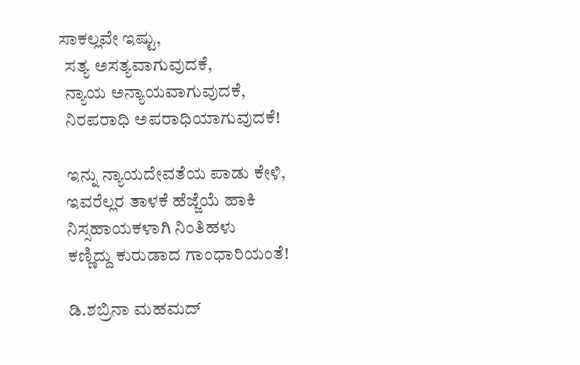ಸಾಕಲ್ಲವೇ ಇಷ್ಟು,
  ಸತ್ಯ ಅಸತ್ಯವಾಗುವುದಕೆ,
  ನ್ಯಾಯ ಅನ್ಯಾಯವಾಗುವುದಕೆ,
  ನಿರಪರಾಧಿ ಅಪರಾಧಿಯಾಗುವುದಕೆ!

  ಇನ್ನು ನ್ಯಾಯದೇವತೆಯ ಪಾಡು ಕೇಳಿ,
  ಇವರೆಲ್ಲರ ತಾಳಕೆ ಹೆಜ್ಜೆಯೆ ಹಾಕಿ
  ನಿಸ್ಸಹಾಯಕಳಾಗಿ ನಿಂತಿಹಳು
  ಕಣ್ಣಿದ್ದು ಕುರುಡಾದ ಗಾಂಧಾರಿಯಂತೆ!

  ಡಿ.ಶಬ್ರಿನಾ ಮಹಮದ್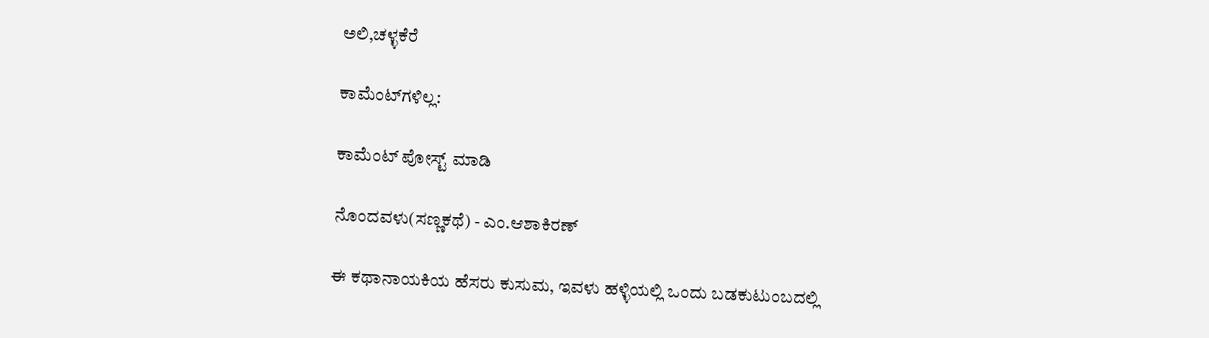ಅಲಿ,ಚಳ್ಳಕೆರೆ

ಕಾಮೆಂಟ್‌ಗಳಿಲ್ಲ:

ಕಾಮೆಂಟ್‌‌ ಪೋಸ್ಟ್‌ ಮಾಡಿ

ನೊಂದವಳು(ಸಣ್ಣಕಥೆ) - ಎಂ.ಆಶಾಕಿರಣ್

ಈ ಕಥಾನಾಯಕಿಯ ಹೆಸರು ಕುಸುಮ, ಇವಳು ಹಳ್ಳಿಯಲ್ಲಿ ಒಂದು ಬಡಕುಟುಂಬದಲ್ಲಿ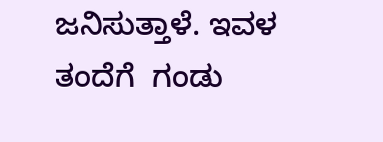ಜನಿಸುತ್ತಾಳೆ. ಇವಳ ತಂದೆಗೆ  ಗಂಡು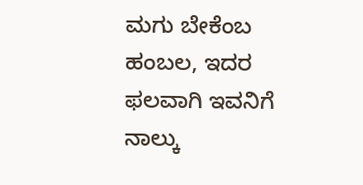ಮಗು ಬೇಕೆಂಬ ಹಂಬಲ, ಇದರ ಫಲವಾಗಿ ಇವನಿಗೆ ನಾಲ್ಕು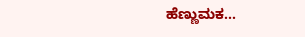ಹೆಣ್ಣುಮಕ...